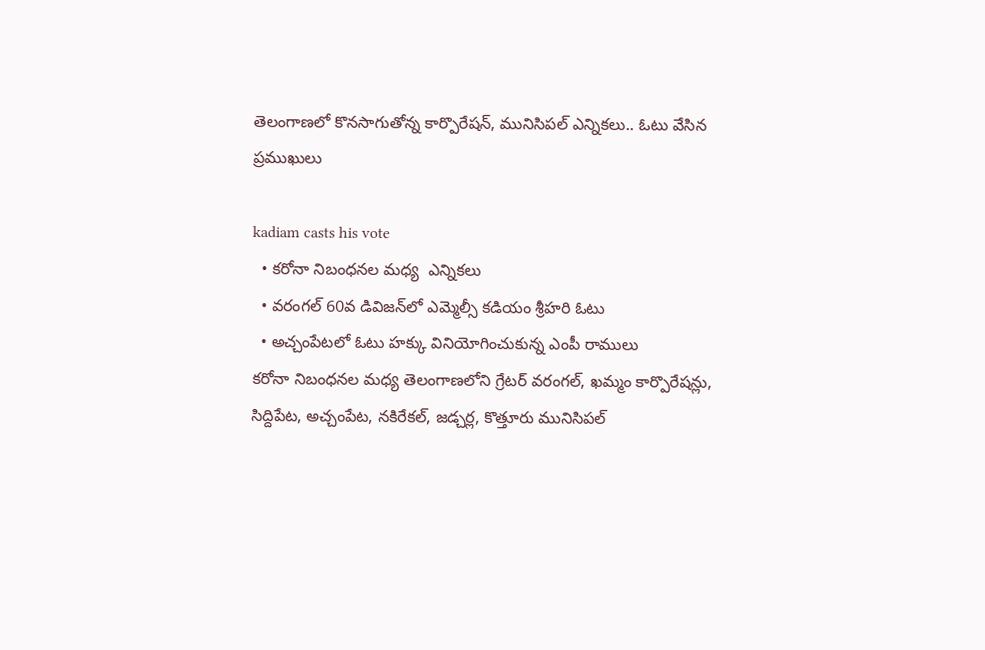తెలంగాణలో కొన‌సాగుతోన్న‌ కార్పొరేషన్, మునిసిపల్ ఎన్నికలు.. ఓటు వేసిన ప్ర‌ముఖులు

kadiam casts his vote
  • క‌రోనా నిబంధ‌న‌ల మ‌ధ్య  ఎన్నిక‌లు
  • వరంగల్‌ 60వ డివిజన్‌లో ఎమ్మెల్సీ కడియం శ్రీహరి ఓటు
  • అచ్చంపేటలో ఓటు హ‌క్కు వినియోగించుకున్న‌ ఎంపీ రాములు
క‌రోనా నిబంధ‌న‌ల మ‌ధ్య తెలంగాణలోని గ్రేటర్ వరంగల్, ఖమ్మం కార్పొరేషన్లు, సిద్దిపేట, అచ్చంపేట, నకిరేకల్, జడ్చర్ల, కొత్తూరు మునిసిపల్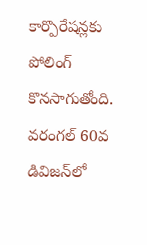కార్పొరేషన్లకు పోలింగ్ కొన‌సాగుతోంది. వరంగల్‌ 60వ డివిజన్‌లో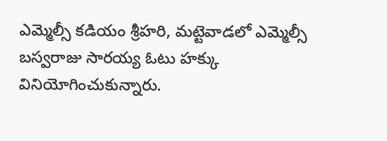ఎమ్మెల్సీ కడియం శ్రీహరి, మట్టెవాడలో ఎమ్మెల్సీ బస్వరాజు సారయ్య ఓటు హక్కు వినియోగించుకున్నారు.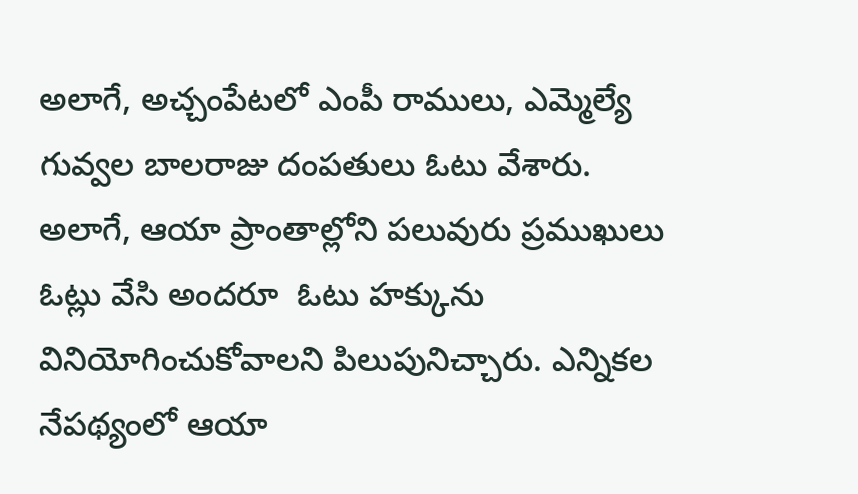అలాగే, అచ్చంపేటలో ఎంపీ రాములు, ఎమ్మెల్యే గువ్వల బాలరాజు దంపతులు ఓటు వేశారు. అలాగే, ఆయా ప్రాంతాల్లోని ప‌లువురు ప్ర‌ముఖులు ఓట్లు వేసి అంద‌రూ  ఓటు హ‌క్కును వినియోగించుకోవాల‌ని పిలుపునిచ్చారు. ఎన్నిక‌ల నేప‌థ్యంలో ఆయా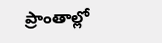ప్రాంతాల్లో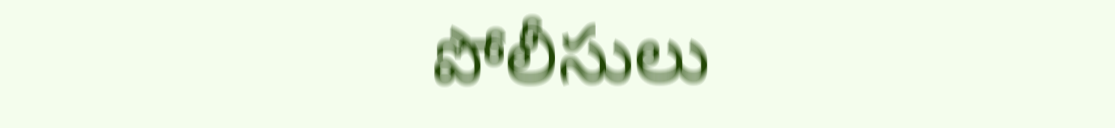పోలీసులు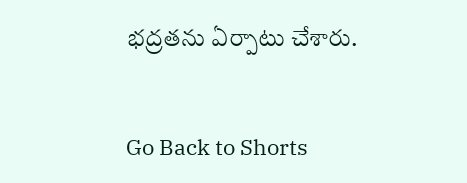భద్రతను ఏర్పాటు చేశారు.


Go Back to Shorts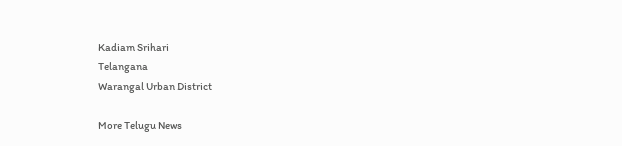Kadiam Srihari
Telangana
Warangal Urban District

More Telugu News